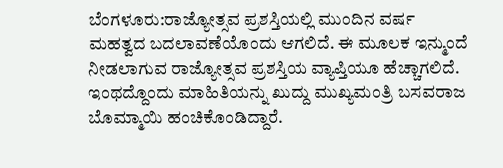ಬೆಂಗಳೂರು:ರಾಜ್ಯೋತ್ಸವ ಪ್ರಶಸ್ತಿಯಲ್ಲಿ ಮುಂದಿನ ವರ್ಷ ಮಹತ್ವದ ಬದಲಾವಣೆಯೊಂದು ಆಗಲಿದೆ. ಈ ಮೂಲಕ ಇನ್ಮುಂದೆ ನೀಡಲಾಗುವ ರಾಜ್ಯೋತ್ಸವ ಪ್ರಶಸ್ತಿಯ ವ್ಯಾಪ್ತಿಯೂ ಹೆಚ್ಚಾಗಲಿದೆ. ಇಂಥದ್ದೊಂದು ಮಾಹಿತಿಯನ್ನು ಖುದ್ದು ಮುಖ್ಯಮಂತ್ರಿ ಬಸವರಾಜ ಬೊಮ್ಮಾಯಿ ಹಂಚಿಕೊಂಡಿದ್ದಾರೆ.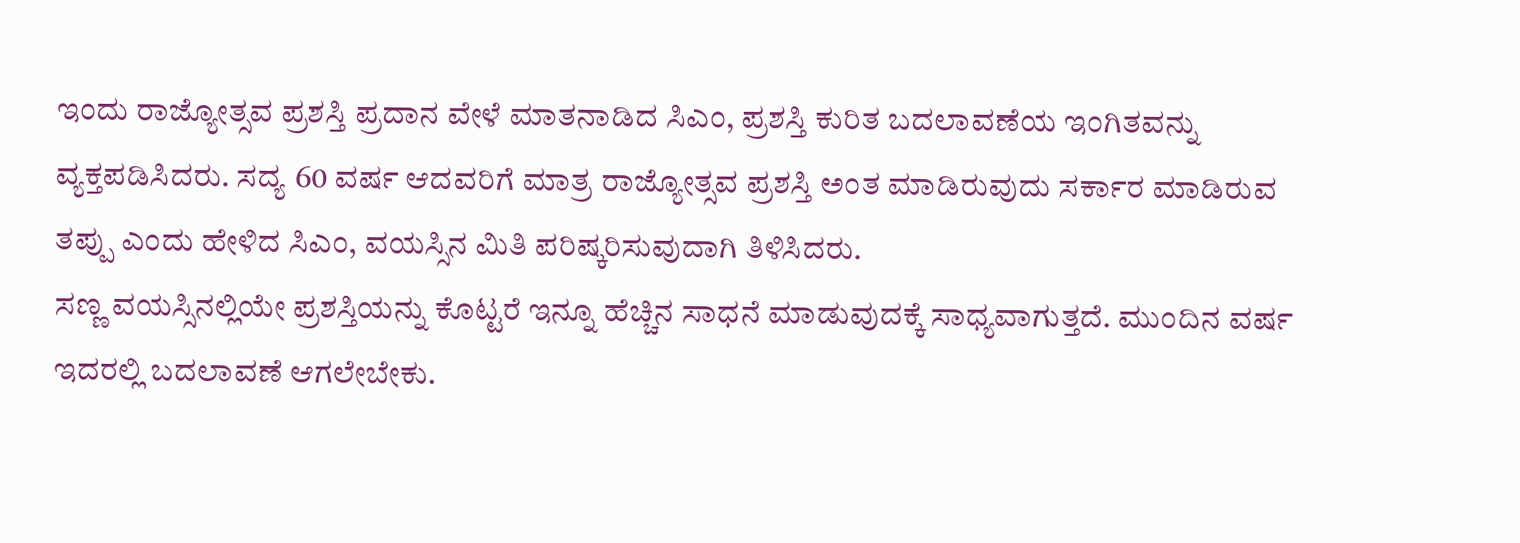ಇಂದು ರಾಜ್ಯೋತ್ಸವ ಪ್ರಶಸ್ತಿ ಪ್ರದಾನ ವೇಳೆ ಮಾತನಾಡಿದ ಸಿಎಂ, ಪ್ರಶಸ್ತಿ ಕುರಿತ ಬದಲಾವಣೆಯ ಇಂಗಿತವನ್ನು ವ್ಯಕ್ತಪಡಿಸಿದರು. ಸದ್ಯ 60 ವರ್ಷ ಆದವರಿಗೆ ಮಾತ್ರ ರಾಜ್ಯೋತ್ಸವ ಪ್ರಶಸ್ತಿ ಅಂತ ಮಾಡಿರುವುದು ಸರ್ಕಾರ ಮಾಡಿರುವ ತಪ್ಪು ಎಂದು ಹೇಳಿದ ಸಿಎಂ, ವಯಸ್ಸಿನ ಮಿತಿ ಪರಿಷ್ಕರಿಸುವುದಾಗಿ ತಿಳಿಸಿದರು.
ಸಣ್ಣ ವಯಸ್ಸಿನಲ್ಲಿಯೇ ಪ್ರಶಸ್ತಿಯನ್ನು ಕೊಟ್ಟರೆ ಇನ್ನೂ ಹೆಚ್ಚಿನ ಸಾಧನೆ ಮಾಡುವುದಕ್ಕೆ ಸಾಧ್ಯವಾಗುತ್ತದೆ. ಮುಂದಿನ ವರ್ಷ ಇದರಲ್ಲಿ ಬದಲಾವಣೆ ಆಗಲೇಬೇಕು.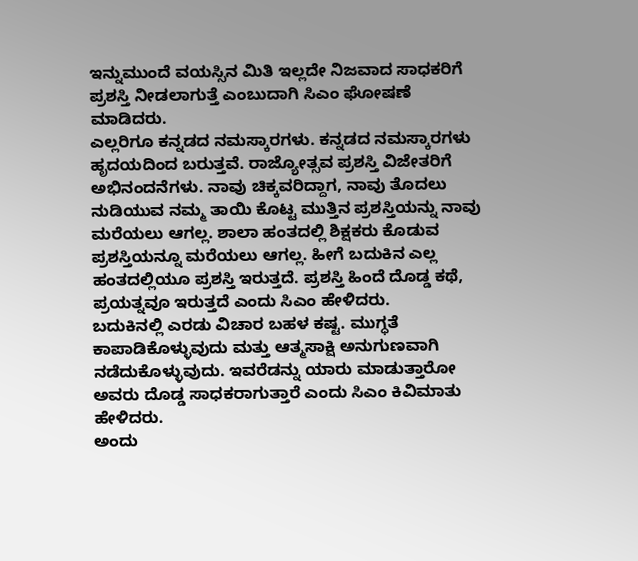ಇನ್ನುಮುಂದೆ ವಯಸ್ಸಿನ ಮಿತಿ ಇಲ್ಲದೇ ನಿಜವಾದ ಸಾಧಕರಿಗೆ ಪ್ರಶಸ್ತಿ ನೀಡಲಾಗುತ್ತೆ ಎಂಬುದಾಗಿ ಸಿಎಂ ಘೋಷಣೆ ಮಾಡಿದರು.
ಎಲ್ಲರಿಗೂ ಕನ್ನಡದ ನಮಸ್ಕಾರಗಳು. ಕನ್ನಡದ ನಮಸ್ಕಾರಗಳು ಹೃದಯದಿಂದ ಬರುತ್ತವೆ. ರಾಜ್ಯೋತ್ಸವ ಪ್ರಶಸ್ತಿ ವಿಜೇತರಿಗೆ ಅಭಿನಂದನೆಗಳು. ನಾವು ಚಿಕ್ಕವರಿದ್ದಾಗ, ನಾವು ತೊದಲು ನುಡಿಯುವ ನಮ್ಮ ತಾಯಿ ಕೊಟ್ಟ ಮುತ್ತಿನ ಪ್ರಶಸ್ತಿಯನ್ನು ನಾವು ಮರೆಯಲು ಆಗಲ್ಲ. ಶಾಲಾ ಹಂತದಲ್ಲಿ ಶಿಕ್ಷಕರು ಕೊಡುವ ಪ್ರಶಸ್ತಿಯನ್ನೂ ಮರೆಯಲು ಆಗಲ್ಲ. ಹೀಗೆ ಬದುಕಿನ ಎಲ್ಲ ಹಂತದಲ್ಲಿಯೂ ಪ್ರಶಸ್ತಿ ಇರುತ್ತದೆ. ಪ್ರಶಸ್ತಿ ಹಿಂದೆ ದೊಡ್ಡ ಕಥೆ, ಪ್ರಯತ್ನವೂ ಇರುತ್ತದೆ ಎಂದು ಸಿಎಂ ಹೇಳಿದರು.
ಬದುಕಿನಲ್ಲಿ ಎರಡು ವಿಚಾರ ಬಹಳ‌ ಕಷ್ಟ. ಮುಗ್ಧತೆ ಕಾಪಾಡಿಕೊಳ್ಳುವುದು ಮತ್ತು ಆತ್ಮಸಾಕ್ಷಿ ಅನುಗುಣವಾಗಿ ನಡೆದುಕೊಳ್ಳುವುದು. ಇವರೆಡನ್ನು ಯಾರು ಮಾಡುತ್ತಾರೋ ಅವರು ದೊಡ್ಡ ಸಾಧಕರಾಗುತ್ತಾರೆ ಎಂದು ಸಿಎಂ ಕಿವಿಮಾತು ಹೇಳಿದರು.
ಅಂದು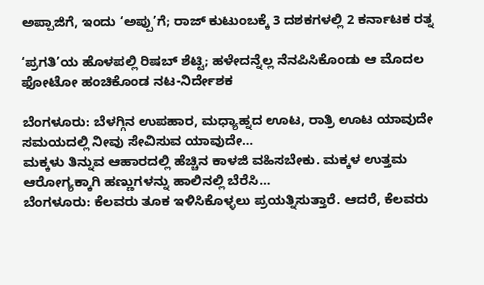ಅಪ್ಪಾಜಿಗೆ, ಇಂದು ‘ಅಪ್ಪು’ಗೆ; ರಾಜ್ ಕುಟುಂಬಕ್ಕೆ 3 ದಶಕಗಳಲ್ಲಿ 2 ಕರ್ನಾಟಕ ರತ್ನ

‘ಪ್ರಗತಿ’ಯ ಹೊಳಪಲ್ಲಿ ರಿಷಬ್ ಶೆಟ್ಟಿ; ಹಳೇದನ್ನೆಲ್ಲ ನೆನಪಿಸಿಕೊಂಡು ಆ ಮೊದಲ ಫೋಟೋ ಹಂಚಿಕೊಂಡ ನಟ-ನಿರ್ದೇಶಕ

ಬೆಂಗಳೂರು: ಬೆಳಗ್ಗಿನ ಉಪಹಾರ, ಮಧ್ಯಾಹ್ನದ ಊಟ, ರಾತ್ರಿ ಊಟ ಯಾವುದೇ ಸಮಯದಲ್ಲಿ ನೀವು ಸೇವಿಸುವ ಯಾವುದೇ…
ಮಕ್ಕಳು ತಿನ್ನುವ ಆಹಾರದಲ್ಲಿ ಹೆಚ್ಚಿನ ಕಾಳಜಿ ವಹಿಸಬೇಕು. ಮಕ್ಕಳ ಉತ್ತಮ ಆರೋಗ್ಯಕ್ಕಾಗಿ ಹಣ್ಣುಗಳನ್ನು ಹಾಲಿನಲ್ಲಿ ಬೆರೆಸಿ…
ಬೆಂಗಳೂರು: ಕೆಲವರು ತೂಕ ಇಳಿಸಿಕೊಳ್ಳಲು ಪ್ರಯತ್ನಿಸುತ್ತಾರೆ. ಆದರೆ, ಕೆಲವರು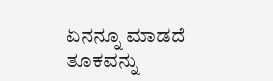ಏನನ್ನೂ ಮಾಡದೆ ತೂಕವನ್ನು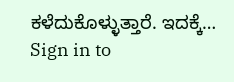ಕಳೆದುಕೊಳ್ಳುತ್ತಾರೆ. ಇದಕ್ಕೆ…
Sign in to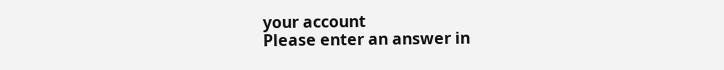your account
Please enter an answer in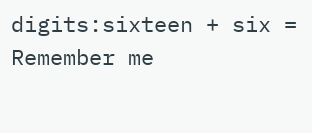digits:sixteen + six =
Remember me